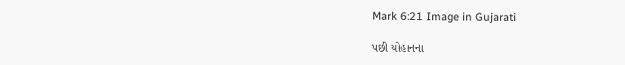Mark 6:21 Image in Gujarati

પછી યોહાનના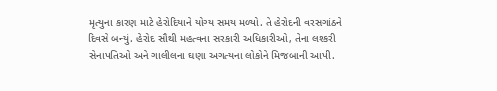મૃત્યુના કારણ માટે હેરોદિયાને યોગ્ય સમય મળ્યો. તે હેરોદની વરસગાંઠને દિવસે બન્યું. હેરોદ સૌથી મહત્વના સરકારી અધિકારીઓ, તેના લશ્કરી સેનાપતિઓ અને ગાલીલના ઘણા અગત્યના લોકોને મિજબાની આપી.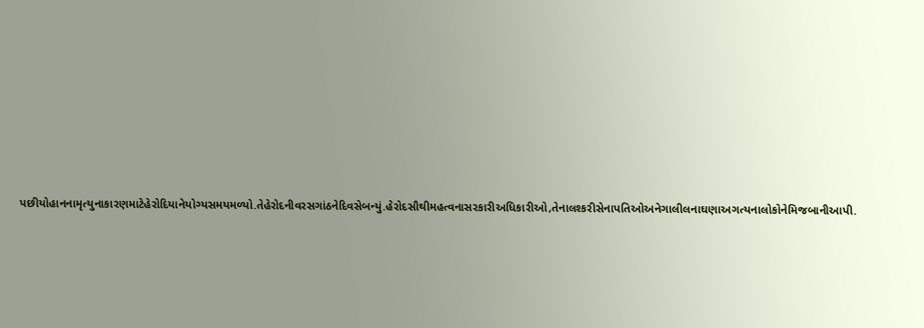પછીયોહાનનામૃત્યુનાકારણમાટેહેરોદિયાનેયોગ્યસમયમળ્યો.તેહેરોદનીવરસગાંઠનેદિવસેબન્યું.હેરોદસૌથીમહત્વનાસરકારીઅધિકારીઓ,તેનાલશ્કરીસેનાપતિઓઅનેગાલીલનાઘણાઅગત્યનાલોકોનેમિજબાનીઆપી.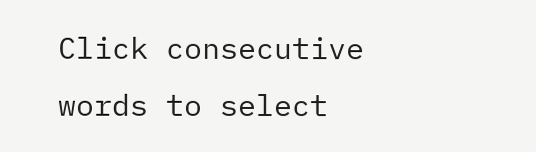Click consecutive words to select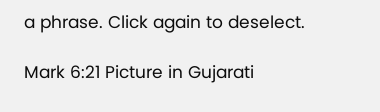a phrase. Click again to deselect.

Mark 6:21 Picture in Gujarati